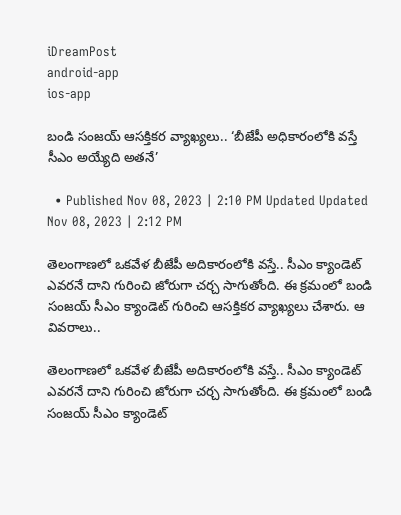iDreamPost
android-app
ios-app

బండి సంజయ్‌ ఆసక్తికర వ్యాఖ్యలు.. ‘బీజేపీ అధికారంలోకి వస్తే సీఎం అయ్యేది అతనే’

  • Published Nov 08, 2023 | 2:10 PM Updated Updated Nov 08, 2023 | 2:12 PM

తెలంగాణలో ఒకవేళ బీజేపీ అదికారంలోకి వస్తే.. సీఎం క్యాండెట్‌ ఎవరనే దాని గురించి జోరుగా చర్చ సాగుతోంది. ఈ క్రమంలో బండి సంజయ్‌ సీఎం క్యాండెట్‌ గురించి ఆసక్తికర వ్యాఖ్యలు చేశారు. ఆ వివరాలు..

తెలంగాణలో ఒకవేళ బీజేపీ అదికారంలోకి వస్తే.. సీఎం క్యాండెట్‌ ఎవరనే దాని గురించి జోరుగా చర్చ సాగుతోంది. ఈ క్రమంలో బండి సంజయ్‌ సీఎం క్యాండెట్‌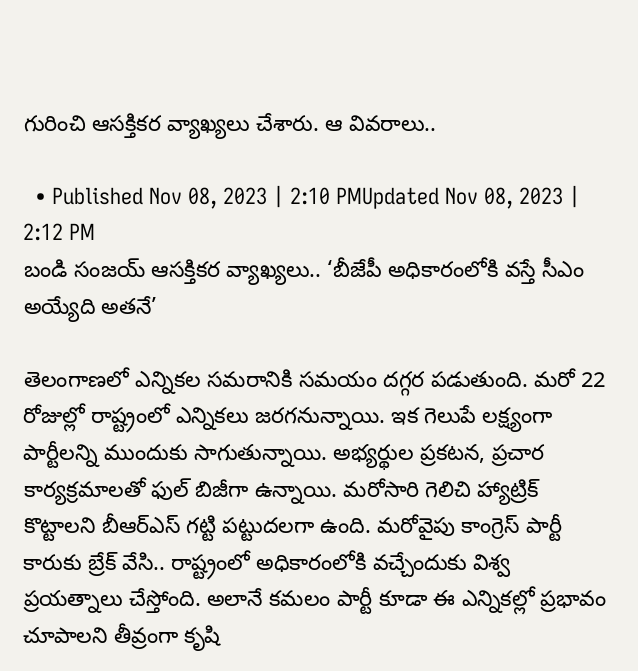గురించి ఆసక్తికర వ్యాఖ్యలు చేశారు. ఆ వివరాలు..

  • Published Nov 08, 2023 | 2:10 PMUpdated Nov 08, 2023 | 2:12 PM
బండి సంజయ్‌ ఆసక్తికర వ్యాఖ్యలు.. ‘బీజేపీ అధికారంలోకి వస్తే సీఎం అయ్యేది అతనే’

తెలంగాణలో ఎన్నికల సమరానికి సమయం దగ్గర పడుతుంది. మరో 22 రోజుల్లో రాష్ట్రంలో ఎన్నికలు జరగనున్నాయి. ఇక గెలుపే లక్ష్యంగా పార్టీలన్ని ముందుకు సాగుతున్నాయి. అభ్యర్థుల ప్రకటన, ప్రచార కార్యక్రమాలతో ఫుల్‌ బిజీగా ఉన్నాయి. మరోసారి గెలిచి హ్యాట్రిక్‌ కొట్టాలని బీఆర్‌ఎస్‌ గట్టి పట్టుదలగా ఉంది. మరోవైపు కాంగ్రెస్‌ పార్టీ కారుకు బ్రేక్‌ వేసి.. రాష్ట్రంలో అధికారంలోకి వచ్చేందుకు విశ్వ ప్రయత్నాలు చేస్తోంది. అలానే కమలం పార్టీ కూడా ఈ ఎన్నికల్లో ప్రభావం చూపాలని తీవ్రంగా కృషి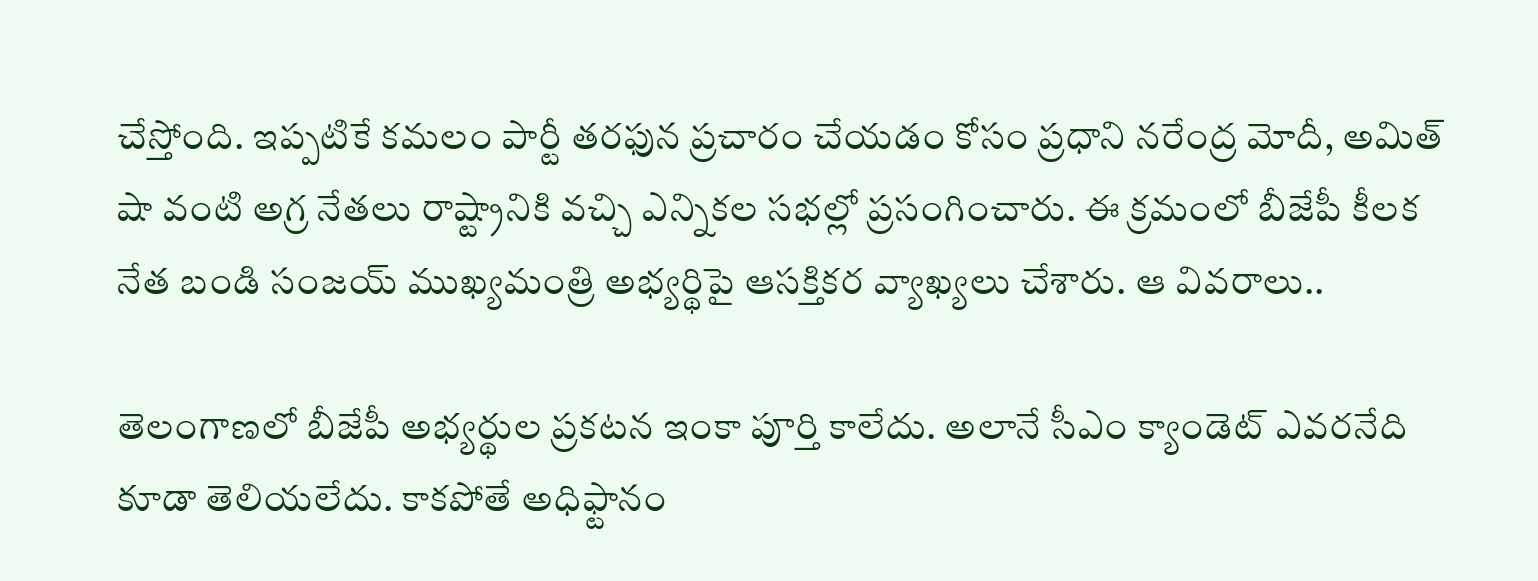చేస్తోంది. ఇప్పటికే కమలం పార్టీ తరఫున ప్రచారం చేయడం కోసం ప్రధాని నరేంద్ర మోదీ, అమిత్‌ షా వంటి అగ్ర నేతలు రాష్ట్రానికి వచ్చి ఎన్నికల సభల్లో ప్రసంగించారు. ఈ క్రమంలో బీజేపీ కీలక నేత బండి సంజయ్‌ ముఖ్యమంత్రి అభ్యర్థిపై ఆసక్తికర వ్యాఖ్యలు చేశారు. ఆ వివరాలు..

తెలంగాణలో బీజేపీ అభ్యర్థుల ప్రకటన ఇంకా పూర్తి కాలేదు. అలానే సీఎం క్యాండెట్‌ ఎవరనేది కూడా తెలియలేదు. కాకపోతే అధిఫ్టానం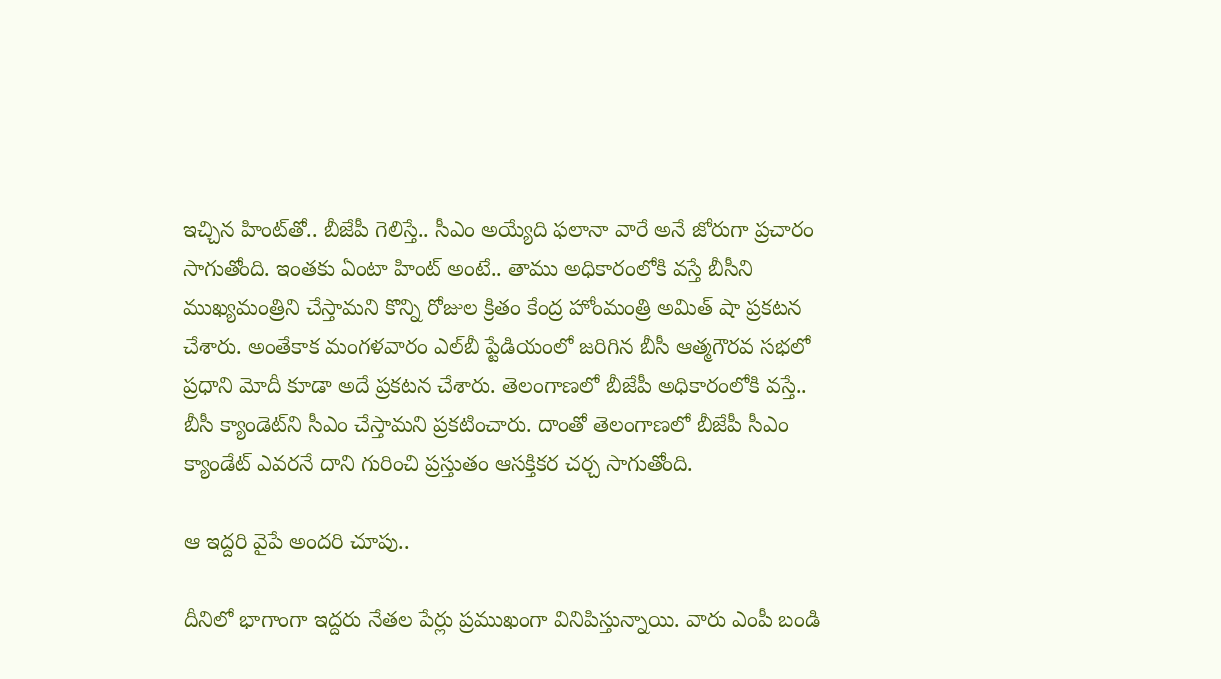ఇచ్చిన హింట్‌తో.. బీజేపీ గెలిస్తే.. సీఎం అయ్యేది ఫలానా వారే అనే జోరుగా ప్రచారం సాగుతోంది. ఇంతకు ఏంటా హింట్‌ అంటే.. తాము అధికారంలోకి వస్తే బీసీని ముఖ్యమంత్రిని చేస్తామని కొన్ని రోజుల క్రితం కేంద్ర హోంమంత్రి అమిత్ షా ప్రకటన చేశారు. అంతేకాక మంగళవారం ఎల్‌బీ ప్టేడియంలో జరిగిన బీసీ ఆత్మగౌరవ సభలో ప్రధాని మోదీ కూడా అదే ప్రకటన చేశారు. తెలంగాణలో బీజేపీ అధికారంలోకి వస్తే.. బీసీ ‍క్యాండెట్‌ని సీఎం చేస్తామని ప్రకటించారు. దాంతో తెలంగాణలో బీజేపీ సీఎం క్యాండేట్‌ ఎవరనే దాని గురించి ప్రస్తుతం ఆసక్తికర చర్చ సాగుతోంది.

ఆ ఇద్దరి వైపే అందరి చూపు..

దీనిలో భాగాంగా ఇద్దరు నేతల పేర్లు ప్రముఖంగా వినిపిస్తున్నాయి. వారు ఎంపీ బండి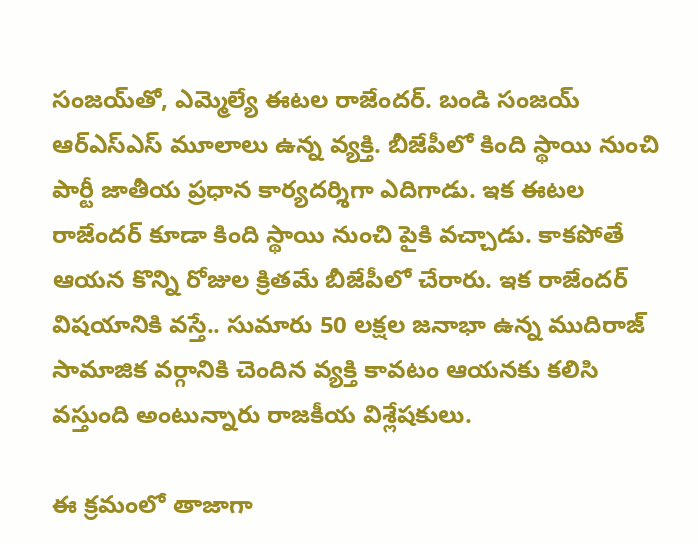సంజయ్‌తో, ఎమ్మెల్యే ఈటల రాజేందర్. బండి సంజయ్ ఆర్ఎస్‌ఎస్ మూలాలు ఉన్న వ్యక్తి. బీజేపీలో కింది స్థాయి నుంచి పార్టీ జాతీయ ప్రధాన కార్యదర్శిగా ఎదిగాడు. ఇక ఈటల రాజేందర్ కూడా కింది స్థాయి నుంచి పైకి వచ్చాడు. కాకపోతే ఆయన కొన్ని రోజుల క్రితమే బీజేపీలో చేరారు. ఇక రాజేందర్‌ విషయానికి వస్తే.. సుమారు 50 లక్షల జనాభా ఉన్న ముదిరాజ్ సామాజిక వర్గానికి చెందిన వ్యక్తి కావటం ఆయనకు కలిసి వస్తుంది అంటున్నారు రాజకీయ విశ్లేషకులు.

ఈ క్రమంలో తాజాగా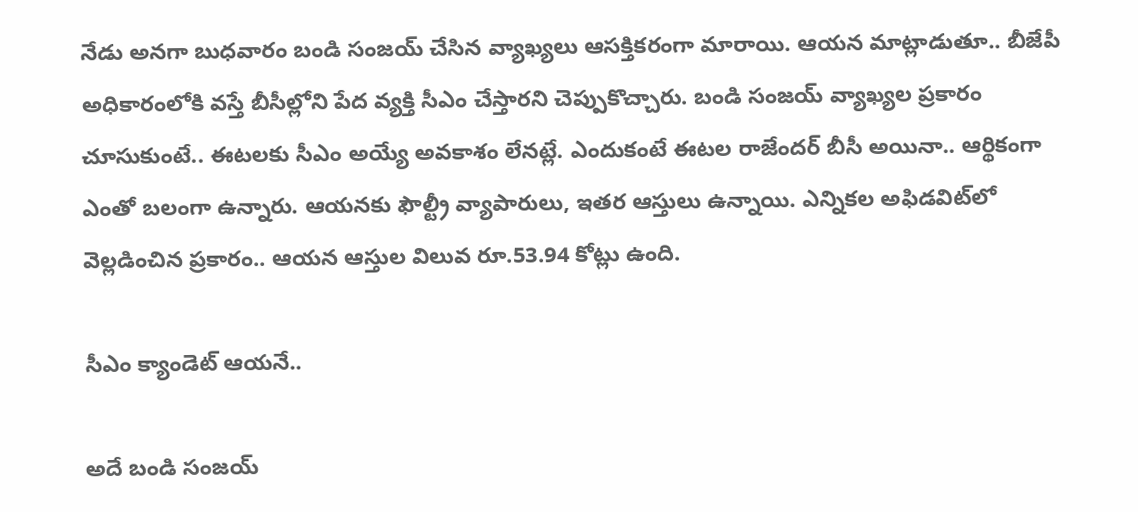నేడు అనగా బుధవారం బండి సంజయ్‌ చేసిన వ్యాఖ్యలు ఆసక్తికరంగా మారాయి. ఆయన మాట్లాడుతూ.. బీజేపీ అధికారంలోకి వస్తే బీసీల్లోని పేద వ్యక్తి సీఎం చేస్తారని చెప్పుకొచ్చారు. బండి సంజయ్‌ వ్యాఖ్యల ప్రకారం చూసుకుంటే.. ఈటలకు సీఎం అయ్యే అవకాశం లేనట్లే. ఎందుకంటే ఈటల రాజేందర్ బీసీ అయినా.. ఆర్థికంగా ఎంతో బలంగా ఉన్నారు. ఆయనకు ఫౌల్ట్రీ వ్యాపారులు, ఇతర ఆస్తులు ఉన్నాయి. ఎన్నికల అఫిడవిట్‌లో వెల్లడించిన ప్రకారం.. ఆయన ఆస్తుల విలువ రూ.53.94 కోట్లు ఉంది.

సీఎం క్యాండెట్‌ ఆయనే..

అదే బండి సంజయ్‌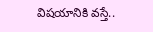విషయానికి వస్తే..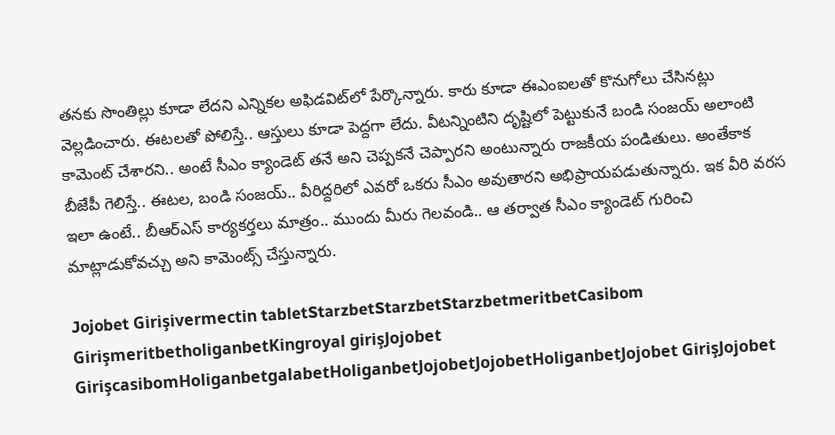తనకు సొంతిల్లు కూడా లేదని ఎన్నికల అఫిడవిట్‌లో పేర్కొన్నారు. కారు కూడా ఈఎంఐలతో కొనుగోలు చేసినట్లు వెల్లడించారు. ఈటలతో పోలిస్తే.. ఆస్తులు కూడా పెద్దగా లేదు. వీటన్నింటిని దృష్టిలో పెట్టుకునే బండి సంజయ్‌ అలాంటి కామెంట్‌ చేశారని.. అంటే సీఎం క్యాండెట్‌ తనే అని చెప్పకనే చెప్పారని అంటున్నారు రాజకీయ పండితులు. అంతేకాక బీజేపీ గెలిస్తే.. ఈటల, బండి సంజయ్‌.. వీరిద్దరిలో ఎవరో ఒకరు సీఎం అవుతారని అభిప్రాయపడుతున్నారు. ఇక వీరి వరస ఇలా ఉంటే.. బీఆర్‌ఎస్‌ కార్యకర్తలు మాత్రం.. ముందు మీరు గెలవండి.. ఆ తర్వాత సీఎం క్యాండెట్‌ గురించి మాట్లాడుకోవచ్చు అని కామెంట్స్‌ చేస్తున్నారు.

Jojobet Girişivermectin tabletStarzbetStarzbetStarzbetmeritbetCasibom GirişmeritbetholiganbetKingroyal girişJojobet GirişcasibomHoliganbetgalabetHoliganbetJojobetJojobetHoliganbetJojobet GirişJojobet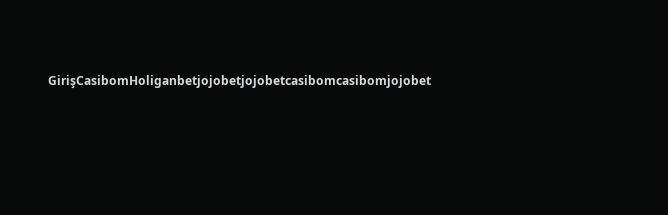GirişCasibomHoliganbetjojobetjojobetcasibomcasibomjojobet